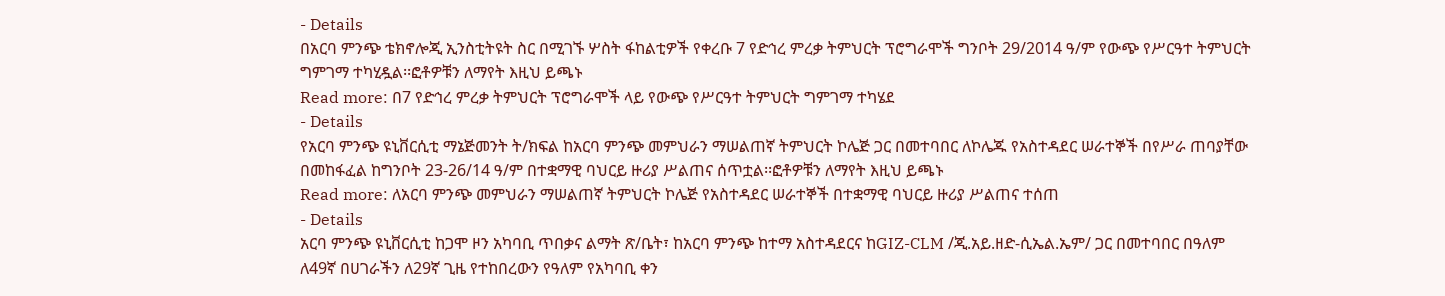- Details
በአርባ ምንጭ ቴክኖሎጂ ኢንስቲትዩት ስር በሚገኙ ሦስት ፋከልቲዎች የቀረቡ 7 የድኅረ ምረቃ ትምህርት ፕሮግራሞች ግንቦት 29/2014 ዓ/ም የውጭ የሥርዓተ ትምህርት ግምገማ ተካሂዷል፡፡ፎቶዎቹን ለማየት እዚህ ይጫኑ
Read more: በ7 የድኅረ ምረቃ ትምህርት ፕሮግራሞች ላይ የውጭ የሥርዓተ ትምህርት ግምገማ ተካሄደ
- Details
የአርባ ምንጭ ዩኒቨርሲቲ ማኔጅመንት ት/ክፍል ከአርባ ምንጭ መምህራን ማሠልጠኛ ትምህርት ኮሌጅ ጋር በመተባበር ለኮሌጁ የአስተዳደር ሠራተኞች በየሥራ ጠባያቸው በመከፋፈል ከግንቦት 23-26/14 ዓ/ም በተቋማዊ ባህርይ ዙሪያ ሥልጠና ሰጥቷል፡፡ፎቶዎቹን ለማየት እዚህ ይጫኑ
Read more: ለአርባ ምንጭ መምህራን ማሠልጠኛ ትምህርት ኮሌጅ የአስተዳደር ሠራተኞች በተቋማዊ ባህርይ ዙሪያ ሥልጠና ተሰጠ
- Details
አርባ ምንጭ ዩኒቨርሲቲ ከጋሞ ዞን አካባቢ ጥበቃና ልማት ጽ/ቤት፣ ከአርባ ምንጭ ከተማ አስተዳደርና ከGIZ-CLM /ጂ.አይ.ዘድ-ሲኤል.ኤም/ ጋር በመተባበር በዓለም ለ49ኛ በሀገራችን ለ29ኛ ጊዜ የተከበረውን የዓለም የአካባቢ ቀን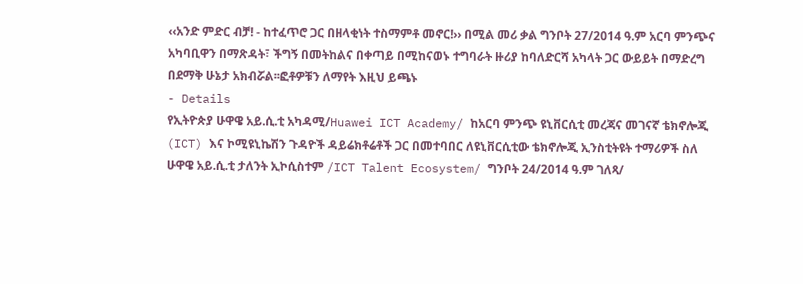‹‹አንድ ምድር ብቻ! - ከተፈጥሮ ጋር በዘላቂነት ተስማምቶ መኖር!›› በሚል መሪ ቃል ግንቦት 27/2014 ዓ.ም አርባ ምንጭና አካባቢዋን በማጽዳት፣ ችግኝ በመትከልና በቀጣይ በሚከናወኑ ተግባራት ዙሪያ ከባለድርሻ አካላት ጋር ውይይት በማድረግ በደማቅ ሁኔታ አክብሯል፡፡ፎቶዎቹን ለማየት እዚህ ይጫኑ
- Details
የኢትዮጵያ ሁዋዌ አይ.ሲ.ቲ አካዳሚ/Huawei ICT Academy/ ከአርባ ምንጭ ዩኒቨርሲቲ መረጃና መገናኛ ቴክኖሎጂ (ICT) እና ኮሚዩኒኬሽን ጉዳዮች ዳይሬክቶሬቶች ጋር በመተባበር ለዩኒቨርሲቲው ቴክኖሎጂ ኢንስቲትዩት ተማሪዎች ስለ ሁዋዌ አይ.ሲ.ቲ ታለንት ኢኮሲስተም /ICT Talent Ecosystem/ ግንቦት 24/2014 ዓ.ም ገለጻ/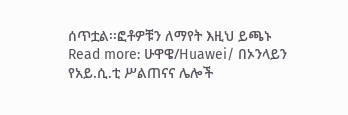ሰጥቷል፡፡ፎቶዎቹን ለማየት እዚህ ይጫኑ
Read more: ሁዋዌ/Huawei/ በኦንላይን የአይ.ሲ.ቲ ሥልጠናና ሌሎች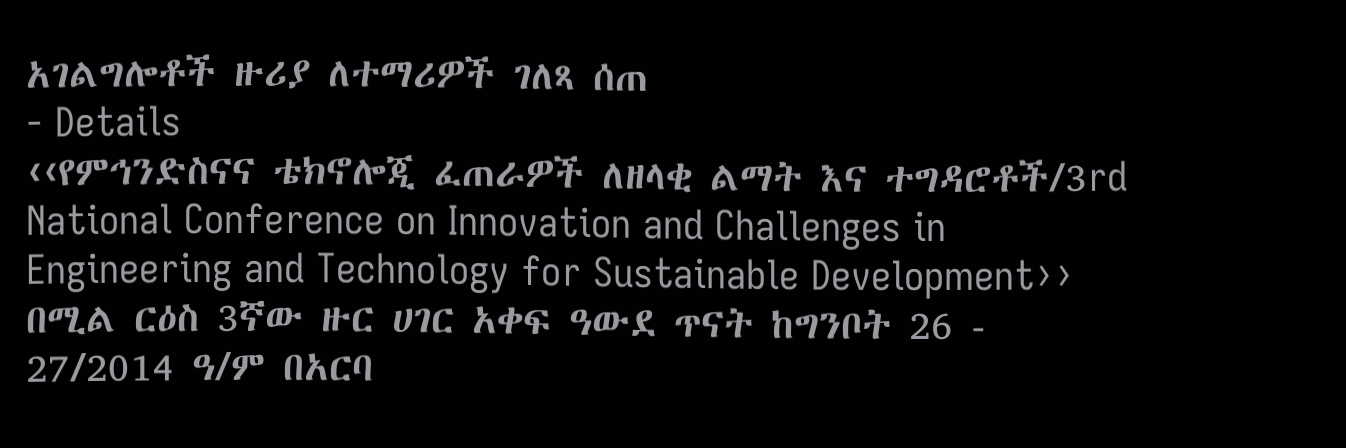አገልግሎቶች ዙሪያ ለተማሪዎች ገለጻ ሰጠ
- Details
‹‹የምኅንድስናና ቴክኖሎጂ ፈጠራዎች ለዘላቂ ልማት እና ተግዳሮቶች/3rd National Conference on Innovation and Challenges in Engineering and Technology for Sustainable Development›› በሚል ርዕስ 3ኛው ዙር ሀገር አቀፍ ዓውደ ጥናት ከግንቦት 26 - 27/2014 ዓ/ም በአርባ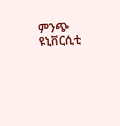ምንጭ ዩኒቨርሲቲ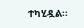ተካሂዷል፡፡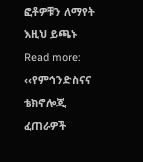ፎቶዎቹን ለማየት እዚህ ይጫኑ
Read more: ‹‹የምኅንድስናና ቴክኖሎጂ ፈጠራዎች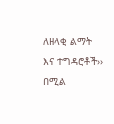ለዘላቂ ልማት እና ተግዳሮቶች›› በሚል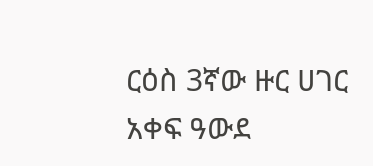ርዕስ 3ኛው ዙር ሀገር አቀፍ ዓውደ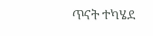ጥናት ተካሄደ